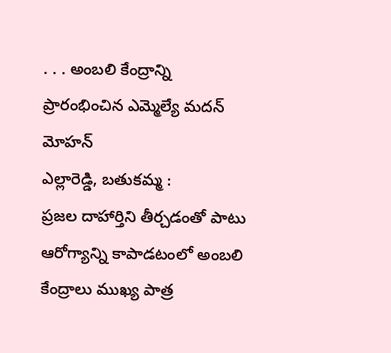. . . అంబలి కేంద్రాన్ని ప్రారంభించిన ఎమ్మెల్యే మదన్ మోహన్
ఎల్లారెడ్డి, బతుకమ్మ :
ప్రజల దాహార్తిని తీర్చడంతో పాటు ఆరోగ్యాన్ని కాపాడటంలో అంబలి కేంద్రాలు ముఖ్య పాత్ర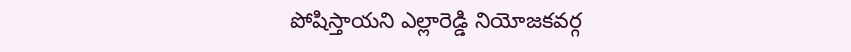పోషిస్తాయని ఎల్లారెడ్డి నియోజకవర్గ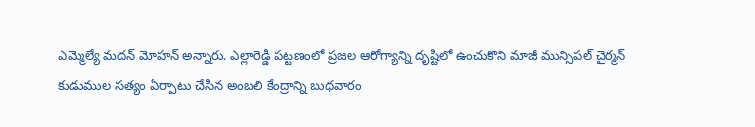ఎమ్మెల్యే మదన్ మోహన్ అన్నారు. ఎల్లారెడ్డి పట్టణంలో ప్రజల ఆరోగ్యాన్ని దృష్టిలో ఉంచుకొని మాజీ మున్సిపల్ చైర్మన్ కుడుముల సత్యం ఏర్పాటు చేసిన అంబలి కేంద్రాన్ని బుధవారం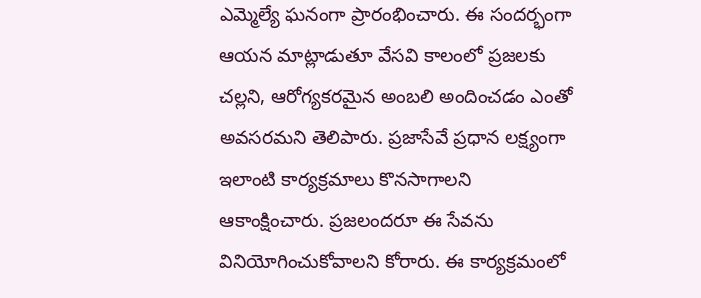ఎమ్మెల్యే ఘనంగా ప్రారంభించారు. ఈ సందర్భంగా ఆయన మాట్లాడుతూ వేసవి కాలంలో ప్రజలకు చల్లని, ఆరోగ్యకరమైన అంబలి అందించడం ఎంతో అవసరమని తెలిపారు. ప్రజాసేవే ప్రధాన లక్ష్యంగా ఇలాంటి కార్యక్రమాలు కొనసాగాలని ఆకాంక్షించారు. ప్రజలందరూ ఈ సేవను వినియోగించుకోవాలని కోరారు. ఈ కార్యక్రమంలో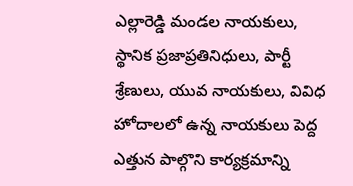ఎల్లారెడ్డి మండల నాయకులు, స్థానిక ప్రజాప్రతినిధులు, పార్టీ శ్రేణులు, యువ నాయకులు, వివిధ హోదాలలో ఉన్న నాయకులు పెద్ద ఎత్తున పాల్గొని కార్యక్రమాన్ని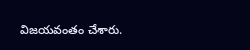విజయవంతం చేశారు.